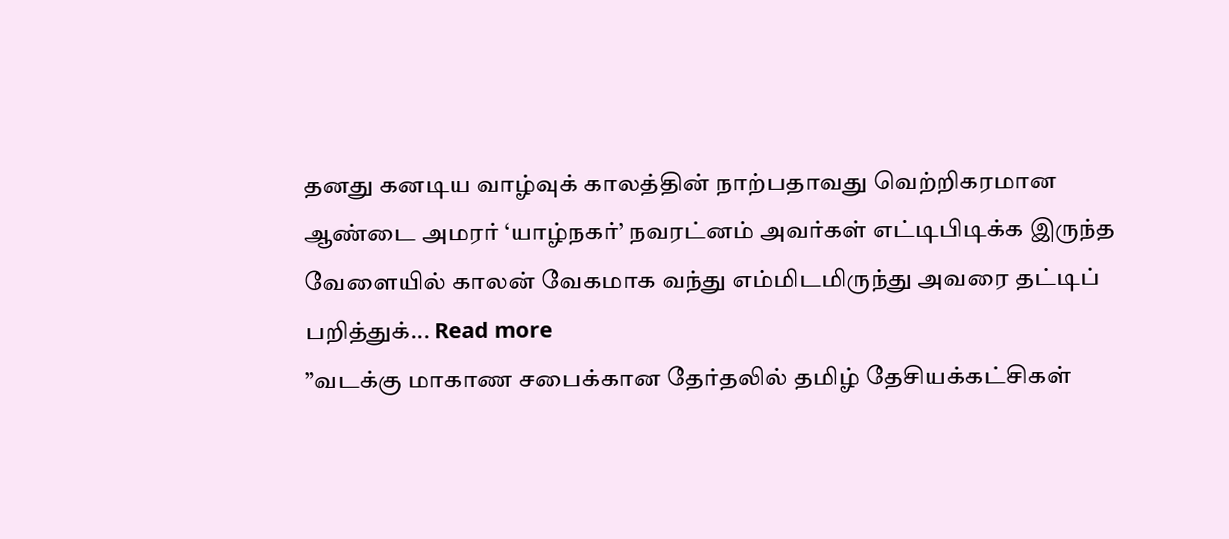தனது கனடிய வாழ்வுக் காலத்தின் நாற்பதாவது வெற்றிகரமான ஆண்டை அமரர் ‘யாழ்நகர்’ நவரட்னம் அவர்கள் எட்டிபிடிக்க இருந்த வேளையில் காலன் வேகமாக வந்து எம்மிடமிருந்து அவரை தட்டிப் பறித்துக்... Read more
”வடக்கு மாகாண சபைக்கான தேர்தலில் தமிழ் தேசியக்கட்சிகள்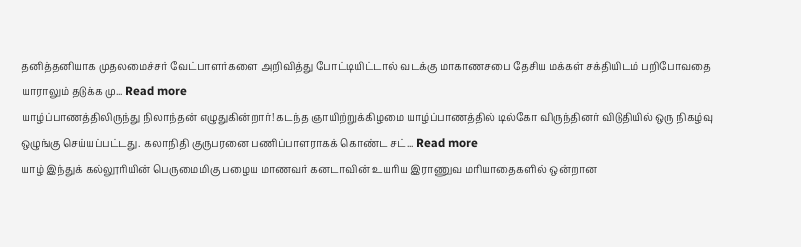தனித்தனியாக முதலமைச்சர் வேட்பாளர்களை அறிவித்து போட்டியிட்டால் வடக்கு மாகாணசபை தேசிய மக்கள் சக்தியிடம் பறிபோவதை யாராலும் தடுக்க மு... Read more
யாழ்ப்பாணத்திலிருந்து நிலாந்தன் எழுதுகின்றார்! கடந்த ஞாயிற்றுக்கிழமை யாழ்ப்பாணத்தில் டில்கோ விருந்தினர் விடுதியில் ஒரு நிகழ்வு ஒழுங்கு செய்யப்பட்டது. கலாநிதி குருபரனை பணிப்பாளராகக் கொண்ட சட்... Read more
யாழ் இந்துக் கல்லூரியின் பெருமைமிகு பழைய மாணவர் கனடாவின் உயரிய இராணுவ மரியாதைகளில் ஒன்றான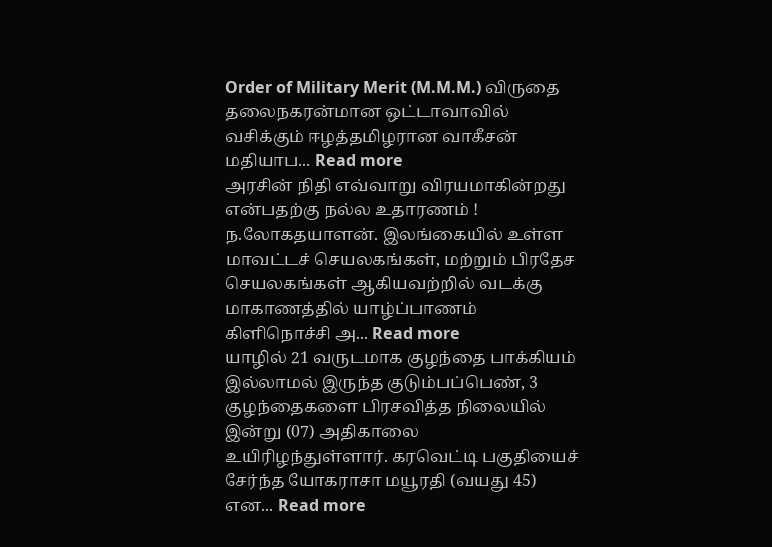Order of Military Merit (M.M.M.) விருதை தலைநகரன்மான ஒட்டாவாவில் வசிக்கும் ஈழத்தமிழரான வாகீசன் மதியாப... Read more
அரசின் நிதி எவ்வாறு விரயமாகின்றது என்பதற்கு நல்ல உதாரணம் ! ந.லோகதயாளன். இலங்கையில் உள்ள மாவட்டச் செயலகங்கள், மற்றும் பிரதேச செயலகங்கள் ஆகியவற்றில் வடக்கு மாகாணத்தில் யாழ்ப்பாணம் கிளிநொச்சி அ... Read more
யாழில் 21 வருடமாக குழந்தை பாக்கியம் இல்லாமல் இருந்த குடும்பப்பெண், 3 குழந்தைகளை பிரசவித்த நிலையில் இன்று (07) அதிகாலை உயிரிழந்துள்ளார். கரவெட்டி பகுதியைச் சேர்ந்த யோகராசா மயூரதி (வயது 45) என... Read more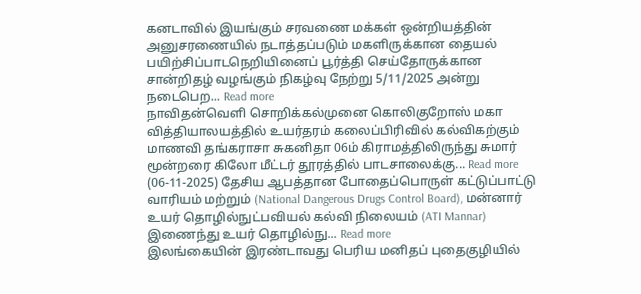கனடாவில் இயங்கும் சரவணை மக்கள் ஒன்றியத்தின் அனுசரணையில் நடாத்தப்படும் மகளிருக்கான தையல் பயிற்சிப்பாடநெறியினைப் பூர்த்தி செய்தோருக்கான சான்றிதழ் வழங்கும் நிகழ்வு நேற்று 5/11/2025 அன்று நடைபெற... Read more
நாவிதன்வெளி சொறிக்கல்முனை கொலிகுறோஸ் மகா வித்தியாலயத்தில் உயர்தரம் கலைப்பிரிவில் கல்விகற்கும் மாணவி தங்கராசா சுகனிதா 06ம் கிராமத்திலிருந்து சுமார் மூன்றரை கிலோ மீட்டர் தூரத்தில் பாடசாலைக்கு... Read more
(06-11-2025) தேசிய ஆபத்தான போதைப்பொருள் கட்டுப்பாட்டு வாரியம் மற்றும் (National Dangerous Drugs Control Board), மன்னார் உயர் தொழில்நுட்பவியல் கல்வி நிலையம் (ATI Mannar) இணைந்து உயர் தொழில்நு... Read more
இலங்கையின் இரண்டாவது பெரிய மனிதப் புதைகுழியில்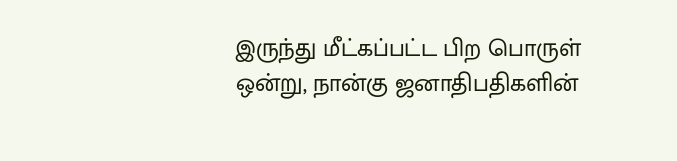இருந்து மீட்கப்பட்ட பிற பொருள் ஒன்று, நான்கு ஜனாதிபதிகளின்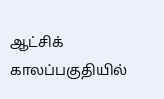ஆட்சிக் காலப்பகுதியில்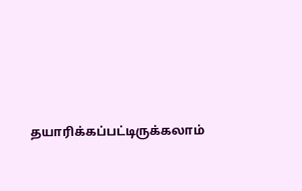தயாரிக்கப்பட்டிருக்கலாம்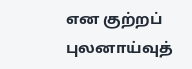என குற்றப் புலனாய்வுத்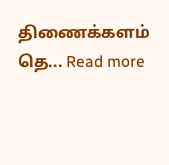திணைக்களம் தெ... Read more